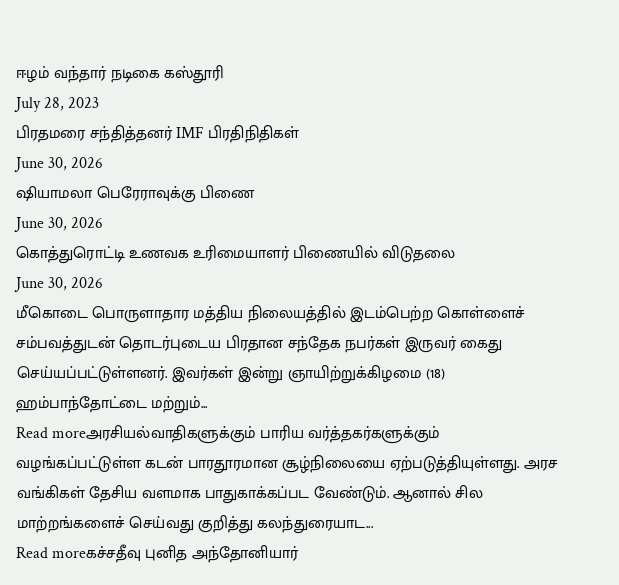ஈழம் வந்தார் நடிகை கஸ்தூரி
July 28, 2023
பிரதமரை சந்தித்தனர் IMF பிரதிநிதிகள்
June 30, 2026
ஷியாமலா பெரேராவுக்கு பிணை
June 30, 2026
கொத்துரொட்டி உணவக உரிமையாளர் பிணையில் விடுதலை
June 30, 2026
மீகொடை பொருளாதார மத்திய நிலையத்தில் இடம்பெற்ற கொள்ளைச் சம்பவத்துடன் தொடர்புடைய பிரதான சந்தேக நபர்கள் இருவர் கைது செய்யப்பட்டுள்ளனர். இவர்கள் இன்று ஞாயிற்றுக்கிழமை (18) ஹம்பாந்தோட்டை மற்றும்...
Read moreஅரசியல்வாதிகளுக்கும் பாரிய வர்த்தகர்களுக்கும் வழங்கப்பட்டுள்ள கடன் பாரதூரமான சூழ்நிலையை ஏற்படுத்தியுள்ளது. அரச வங்கிகள் தேசிய வளமாக பாதுகாக்கப்பட வேண்டும். ஆனால் சில மாற்றங்களைச் செய்வது குறித்து கலந்துரையாட...
Read moreகச்சதீவு புனித அந்தோனியார்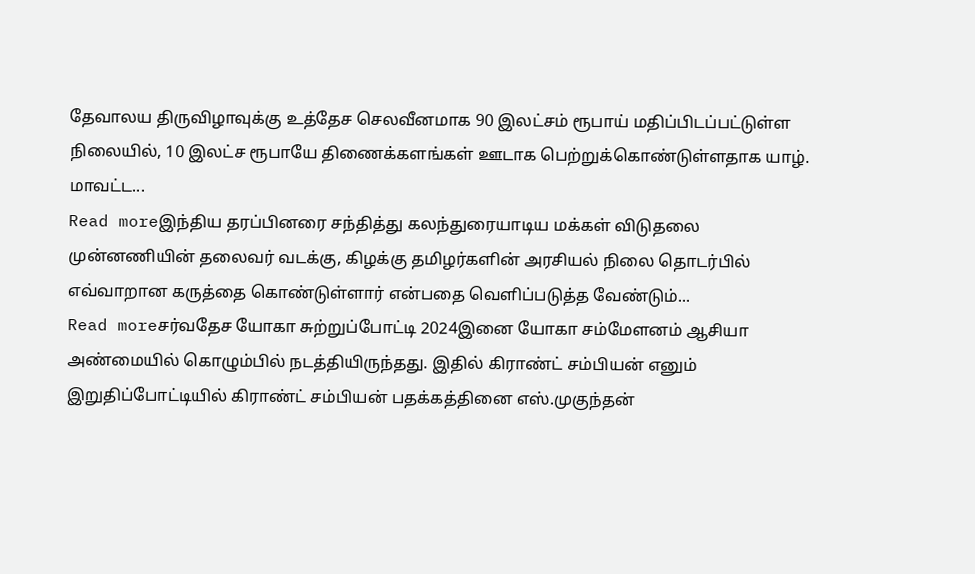தேவாலய திருவிழாவுக்கு உத்தேச செலவீனமாக 90 இலட்சம் ரூபாய் மதிப்பிடப்பட்டுள்ள நிலையில், 10 இலட்ச ரூபாயே திணைக்களங்கள் ஊடாக பெற்றுக்கொண்டுள்ளதாக யாழ். மாவட்ட...
Read moreஇந்திய தரப்பினரை சந்தித்து கலந்துரையாடிய மக்கள் விடுதலை முன்னணியின் தலைவர் வடக்கு, கிழக்கு தமிழர்களின் அரசியல் நிலை தொடர்பில் எவ்வாறான கருத்தை கொண்டுள்ளார் என்பதை வெளிப்படுத்த வேண்டும்...
Read moreசர்வதேச யோகா சுற்றுப்போட்டி 2024இனை யோகா சம்மேளனம் ஆசியா அண்மையில் கொழும்பில் நடத்தியிருந்தது. இதில் கிராண்ட் சம்பியன் எனும் இறுதிப்போட்டியில் கிராண்ட் சம்பியன் பதக்கத்தினை எஸ்.முகுந்தன்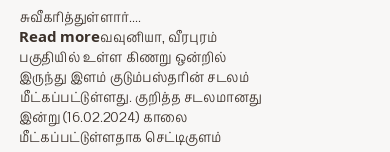சுவீகரித்துள்ளார்....
Read moreவவுனியா, வீரபுரம் பகுதியில் உள்ள கிணறு ஒன்றில் இருந்து இளம் குடும்பஸ்தரின் சடலம் மீட்கப்பட்டுள்ளது. குறித்த சடலமானது இன்று (16.02.2024) காலை மீட்கப்பட்டுள்ளதாக செட்டிகுளம்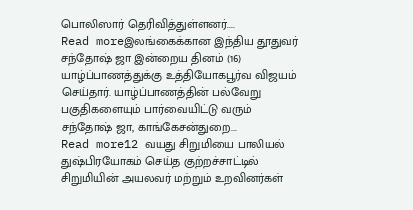பொலிஸார் தெரிவித்துள்ளனர்....
Read moreஇலங்கைக்கான இந்திய தூதுவர் சந்தோஷ் ஜா இன்றைய தினம் (16) யாழ்ப்பாணத்துக்கு உத்தியோகபூர்வ விஜயம் செய்தார். யாழ்ப்பாணத்தின் பல்வேறு பகுதிகளையும் பார்வையிட்டு வரும் சந்தோஷ் ஜா, காங்கேசன்துறை...
Read more12 வயது சிறுமியை பாலியல் துஷ்பிரயோகம் செய்த குற்றச்சாட்டில் சிறுமியின் அயலவர் மற்றும் உறவினர்கள்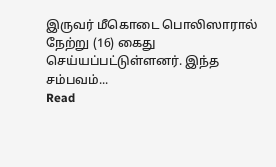இருவர் மீகொடை பொலிஸாரால் நேற்று (16) கைது செய்யப்பட்டுள்ளனர். இந்த சம்பவம்...
Read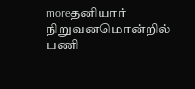moreதனியார் நிறுவனமொன்றில் பணி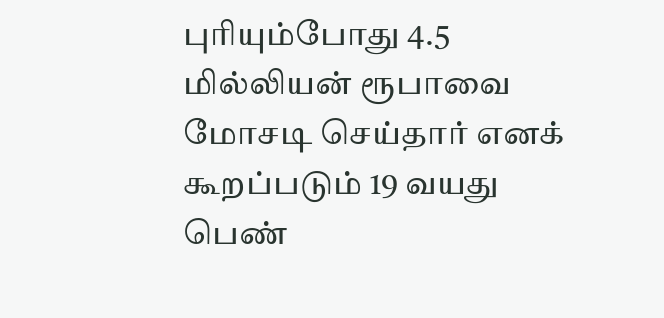புரியும்போது 4.5 மில்லியன் ரூபாவை மோசடி செய்தார் எனக் கூறப்படும் 19 வயது பெண்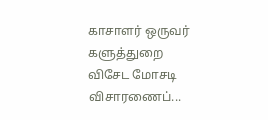காசாளர் ஒருவர் களுத்துறை விசேட மோசடி விசாரணைப்...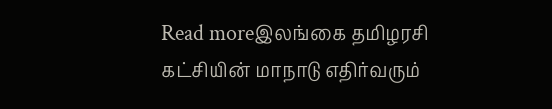Read moreஇலங்கை தமிழரசி கட்சியின் மாநாடு எதிர்வரும்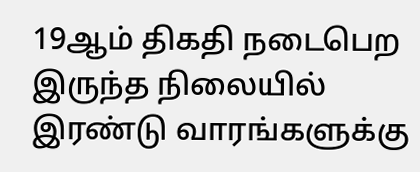19ஆம் திகதி நடைபெற இருந்த நிலையில் இரண்டு வாரங்களுக்கு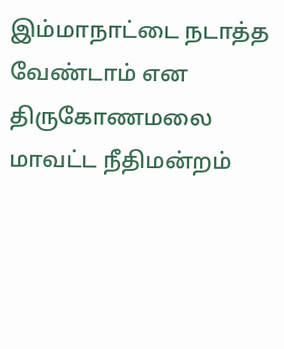இம்மாநாட்டை நடாத்த வேண்டாம் என திருகோணமலை மாவட்ட நீதிமன்றம்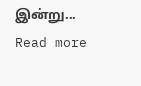இன்று...
Read more